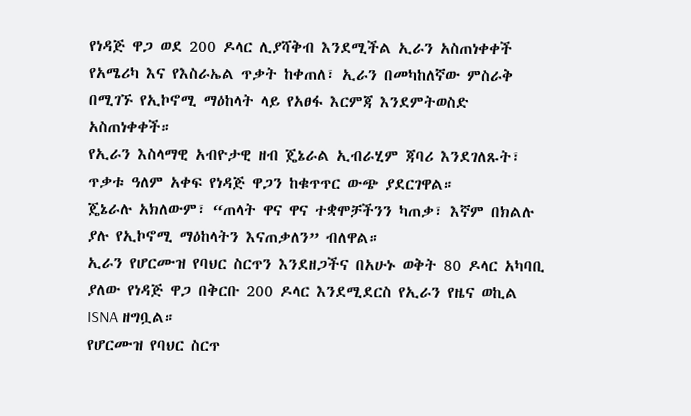የነዳጅ ዋጋ ወደ 200 ዶላር ሊያሻቅብ እንደሚችል ኢራን አስጠነቀቀች
የአሜሪካ እና የእስራኤል ጥቃት ከቀጠለ፣ ኢራን በመካከለኛው ምስራቅ በሚገኙ የኢኮኖሚ ማዕከላት ላይ የአፀፋ እርምጃ እንደምትወስድ አስጠነቀቀች።
የኢራን እስላማዊ አብዮታዊ ዘብ ጄኔራል ኢብራሂም ጃባሪ እንደገለጹት፣ ጥቃቱ ዓለም አቀፍ የነዳጅ ዋጋን ከቁጥጥር ውጭ ያደርገዋል።
ጄኔራሉ አክለውም፣ “ጠላት ዋና ዋና ተቋሞቻችንን ካጠቃ፣ እኛም በክልሉ ያሉ የኢኮኖሚ ማዕከላትን እናጠቃለን” ብለዋል።
ኢራን የሆርሙዝ የባህር ስርጥን እንደዘጋችና በአሁኑ ወቅት 80 ዶላር አካባቢ ያለው የነዳጅ ዋጋ በቅርቡ 200 ዶላር እንደሚደርስ የኢራን የዜና ወኪል ISNA ዘግቧል።
የሆርሙዝ የባህር ስርጥ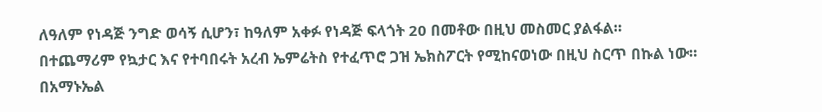ለዓለም የነዳጅ ንግድ ወሳኝ ሲሆን፣ ከዓለም አቀፉ የነዳጅ ፍላጎት 20 በመቶው በዚህ መስመር ያልፋል።
በተጨማሪም የኳታር እና የተባበሩት አረብ ኤምሬትስ የተፈጥሮ ጋዝ ኤክስፖርት የሚከናወነው በዚህ ስርጥ በኩል ነው።
በአማኑኤል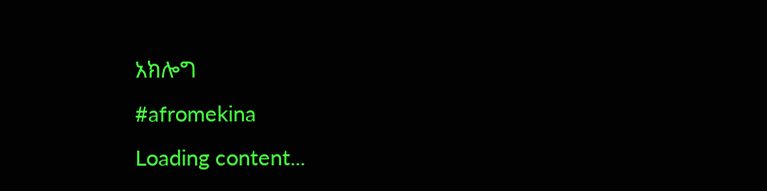አክሎግ
#afromekina
Loading content...